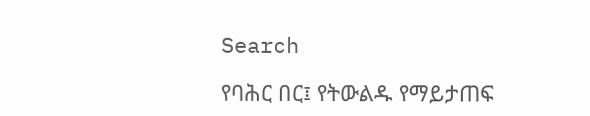Search

የባሕር በር፤ የትውልዱ የማይታጠፍ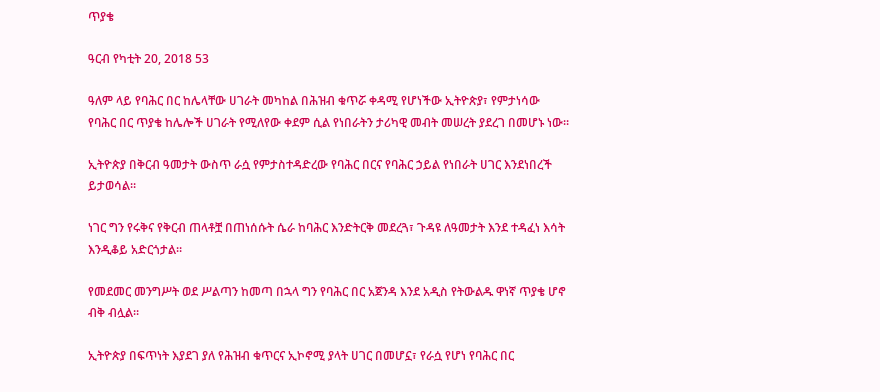ጥያቄ

ዓርብ የካቲት 20, 2018 53

ዓለም ላይ የባሕር በር ከሌላቸው ሀገራት መካከል በሕዝብ ቁጥሯ ቀዳሚ የሆነችው ኢትዮጵያ፣ የምታነሳው የባሕር በር ጥያቄ ከሌሎች ሀገራት የሚለየው ቀደም ሲል የነበራትን ታሪካዊ መብት መሠረት ያደረገ በመሆኑ ነው።

ኢትዮጵያ በቅርብ ዓመታት ውስጥ ራሷ የምታስተዳድረው የባሕር በርና የባሕር ኃይል የነበራት ሀገር እንደነበረች ይታወሳል።

ነገር ግን የሩቅና የቅርብ ጠላቶቿ በጠነሰሱት ሴራ ከባሕር እንድትርቅ መደረጓ፣ ጉዳዩ ለዓመታት እንደ ተዳፈነ እሳት እንዲቆይ አድርጎታል።

የመደመር መንግሥት ወደ ሥልጣን ከመጣ በኋላ ግን የባሕር በር አጀንዳ እንደ አዲስ የትውልዱ ዋነኛ ጥያቄ ሆኖ ብቅ ብሏል።

ኢትዮጵያ በፍጥነት እያደገ ያለ የሕዝብ ቁጥርና ኢኮኖሚ ያላት ሀገር በመሆኗ፣ የራሷ የሆነ የባሕር በር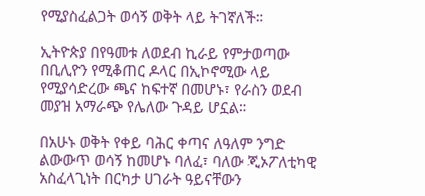የሚያስፈልጋት ወሳኝ ወቅት ላይ ትገኛለች።

ኢትዮጵያ በየዓመቱ ለወደብ ኪራይ የምታወጣው በቢሊዮን የሚቆጠር ዶላር በኢኮኖሚው ላይ የሚያሳድረው ጫና ከፍተኛ በመሆኑ፣ የራስን ወደብ መያዝ አማራጭ የሌለው ጉዳይ ሆኗል።

በአሁኑ ወቅት የቀይ ባሕር ቀጣና ለዓለም ንግድ ልውውጥ ወሳኝ ከመሆኑ ባለፈ፣ ባለው ጂኦፖለቲካዊ አስፈላጊነት በርካታ ሀገራት ዓይናቸውን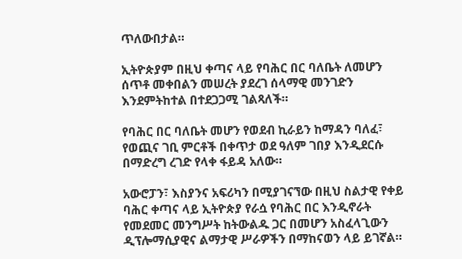ጥለውበታል።

ኢትዮጵያም በዚህ ቀጣና ላይ የባሕር በር ባለቤት ለመሆን ሰጥቶ መቀበልን መሠረት ያደረገ ሰላማዊ መንገድን እንደምትከተል በተደጋጋሚ ገልጻለች።

የባሕር በር ባለቤት መሆን የወደብ ኪራይን ከማዳን ባለፈ፣ የወጪና ገቢ ምርቶች በቀጥታ ወደ ዓለም ገበያ እንዲደርሱ በማድረግ ረገድ የላቀ ፋይዳ አለው።

አውሮፓን፣ እስያንና አፍሪካን በሚያገናኘው በዚህ ስልታዊ የቀይ ባሕር ቀጣና ላይ ኢትዮጵያ የራሷ የባሕር በር እንዲኖራት የመደመር መንግሥት ከትውልዱ ጋር በመሆን አስፈላጊውን ዲፕሎማሲያዊና ልማታዊ ሥራዎችን በማከናወን ላይ ይገኛል።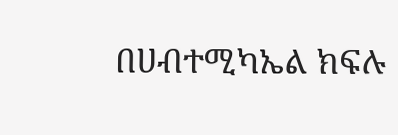በሀብተሚካኤል ክፍሉ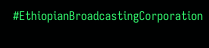#EthiopianBroadcastingCorporation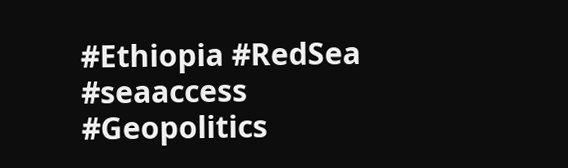#Ethiopia #RedSea #seaaccess #Geopolitics